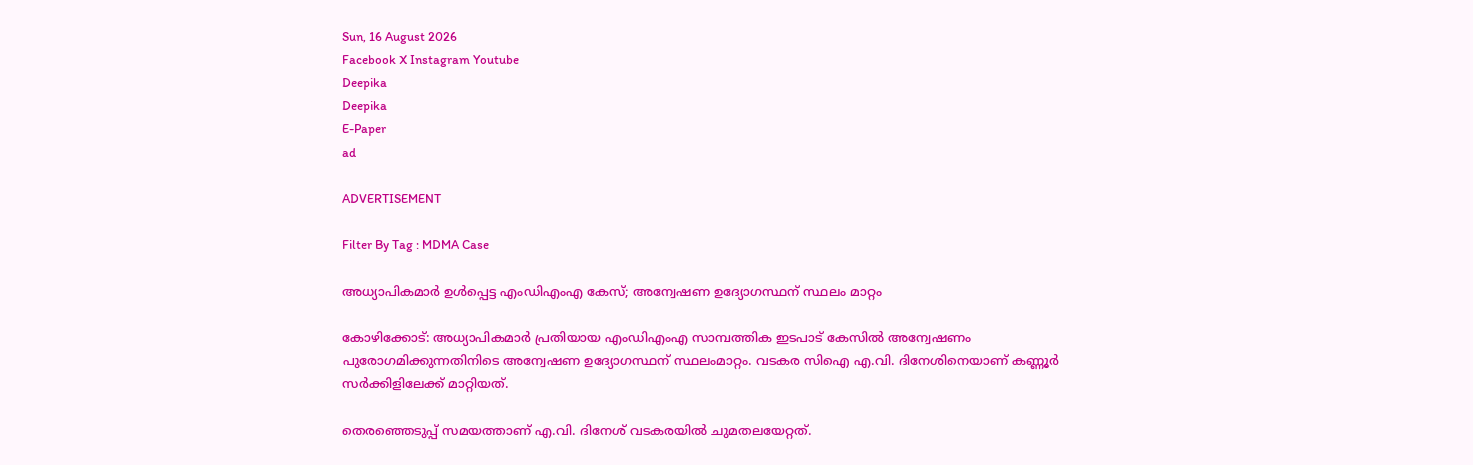Sun, 16 August 2026
Facebook X Instagram Youtube
Deepika
Deepika
E-Paper
ad

ADVERTISEMENT

Filter By Tag : MDMA Case

അധ്യാപികമാർ ഉൾപ്പെട്ട എംഡിഎംഎ കേസ്; അന്വേഷണ ഉദ്യോഗസ്ഥന് സ്ഥലം മാറ്റം

കോഴിക്കോട്: അധ്യാപികമാർ പ്രതിയായ എംഡിഎംഎ സാമ്പത്തിക ഇടപാട് കേസിൽ അന്വേഷണം പുരോഗമിക്കുന്നതിനിടെ അന്വേഷണ ഉദ്യോഗസ്ഥന് സ്ഥലംമാറ്റം. വടകര സിഐ എ.വി. ദിനേശിനെയാണ് കണ്ണൂർ സർക്കിളിലേക്ക് മാറ്റിയത്.

തെരഞ്ഞെടുപ്പ് സമയത്താണ് എ.വി. ദിനേശ് വടകരയിൽ ചുമതലയേറ്റത്.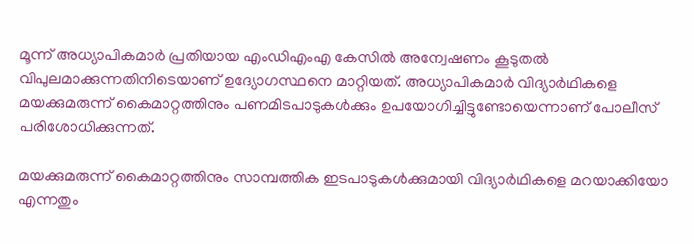മൂന്ന് അധ്യാപികമാർ പ്രതിയായ എംഡിഎംഎ കേസിൽ അന്വേഷണം കൂടുതൽ വിപുലമാക്കുന്നതിനിടെയാണ് ഉദ്യോഗസ്ഥനെ മാറ്റിയത്. അധ്യാപികമാർ വിദ്യാർഥികളെ മയക്കുമരുന്ന് കൈമാറ്റത്തിനും പണമിടപാടുകൾക്കും ഉപയോഗിച്ചിട്ടുണ്ടോയെന്നാണ് പോലീസ് പരിശോധിക്കുന്നത്.

മയക്കുമരുന്ന് കൈമാറ്റത്തിനും സാമ്പത്തിക ഇടപാടുകൾക്കുമായി വിദ്യാർഥികളെ മറയാക്കിയോ എന്നതും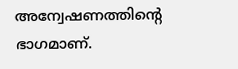അന്വേഷണത്തിന്‍റെ ഭാഗമാണ്.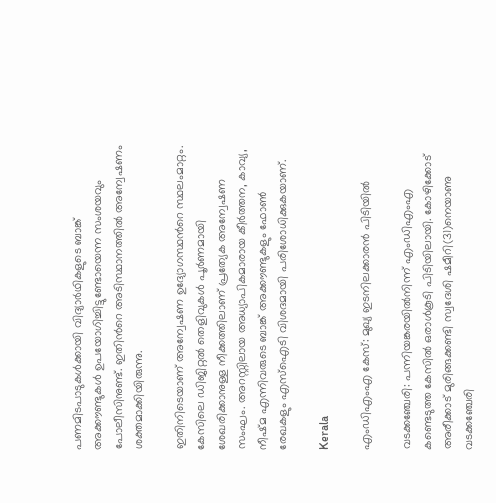പണമിടപാടുകൾക്കായി വിദ്യാർഥികളുടെ ബാങ്ക് അക്കൗണ്ടുകൾ ഉപയോഗിച്ചിട്ടുണ്ടോയെന്ന സംശയവും പോലീസിനുണ്ട്. ഇതിന്‍റെ അടിസ്ഥാനത്തിൽ അന്വേഷണം ശക്തമാക്കിയിരുന്നു.

ഇതിനിടെയാണ് അന്വേഷണ ഉദ്യോഗസ്ഥന്‍റെ സ്ഥലംമാറ്റം. കേസിലെ ഡിജിറ്റല്‍ തെളിവുകള്‍ പൂര്‍ണമായി ശേഖരിക്കാനുള്ള നീക്കത്തിലാണ് പ്രത്യേക അന്വേഷണ സംഘം. അറസ്റ്റിലായ അധ്യാപികമാരായ കീര്‍ത്തന, കാവ്യ, നീഷ്മ എന്നിവരുടെ ബാങ്ക് അക്കൗണ്ടുകളും ഫോണ്‍ രേഖകളും എസ്ഐടി വിശദമായി പരിശോധിക്കുകയാണ്.

Kerala

എംഡിഎംഎ കേസ്: മുഖ്യ ഇടനിലക്കാരൻ പിടിയിൽ

വടക്കഞ്ചേരി: പന്നിയങ്കരയിൽനിന്ന് എംഡിഎംഎ കണ്ടെടുത്ത കേസിൽ ഒരാൾകൂടി പിടിയിലായി. കോഴിക്കോട് അരീക്കാട് മുരിങ്ങക്കണ്ടി സ്വദേശി ഷമീറി(31)നെയാണു വടക്കഞ്ചേരി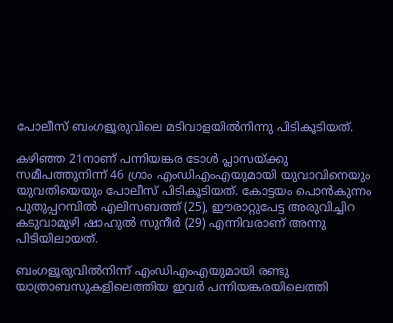പോലീസ് ബംഗളൂരുവിലെ മടിവാളയിൽനിന്നു പിടികൂടിയത്.

കഴിഞ്ഞ 21നാണ് പന്നിയങ്കര ടോൾ പ്ലാസയ്ക്കു സമീപത്തുനിന്ന് 46 ഗ്രാം എംഡിഎംഎയുമായി യുവാവിനെയും യുവതിയെയും പോലീസ് പിടികൂടിയത്. കോട്ടയം പൊൻകുന്നം പുതുപ്പറമ്പിൽ എലിസബത്ത് (25), ഈരാറ്റുപേട്ട അരുവിച്ചിറ കടുവാമുഴി ഷാഹുൽ സുനീർ (29) എന്നിവരാണ് അന്നു പിടിയിലായത്.

ബംഗളൂരുവിൽനിന്ന് എംഡിഎംഎയുമായി രണ്ടു യാത്രാബസുകളിലെത്തിയ ഇവർ പന്നിയങ്കരയിലെത്തി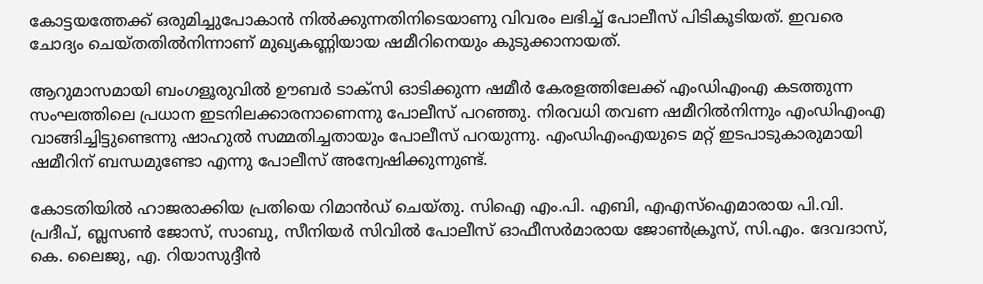കോട്ടയത്തേക്ക് ഒരുമിച്ചുപോകാൻ നിൽക്കുന്നതിനിടെയാണു വിവരം ലഭിച്ച് പോലീസ് പിടികൂടിയത്. ഇവരെ ചോദ്യം ചെയ്തതിൽനിന്നാണ് മുഖ്യകണ്ണിയായ ഷമീറിനെയും കുടുക്കാനായത്.

ആറുമാസമായി ബംഗളൂരുവിൽ ഊബർ ടാക്സി ഓടിക്കുന്ന ഷമീർ കേരളത്തിലേക്ക് എംഡിഎംഎ കടത്തുന്ന സംഘത്തിലെ പ്രധാന ഇടനിലക്കാരനാണെന്നു പോലീസ് പറഞ്ഞു. നിരവധി തവണ ഷമീറിൽനിന്നും എംഡിഎംഎ വാങ്ങിച്ചിട്ടുണ്ടെന്നു ഷാഹുൽ സമ്മതിച്ചതായും പോലീസ് പറയുന്നു. എംഡിഎംഎയുടെ മറ്റ് ഇടപാടുകാരുമായി ഷമീറിന് ബന്ധമുണ്ടോ എന്നു പോലീസ് അന്വേഷിക്കുന്നുണ്ട്.

കോടതിയിൽ ഹാജരാക്കിയ പ്രതിയെ റിമാൻഡ് ചെയ്തു. സിഐ എം.പി. എബി, എഎസ്ഐമാരായ പി.വി. പ്രദീപ്, ബ്ലസൺ ജോസ്, സാബു, സീനിയർ സിവിൽ പോലീസ് ഓഫീസർമാരായ ജോൺക്രൂസ്, സി.എം. ദേവദാസ്, കെ. ലൈജു, എ. റിയാസുദ്ദീൻ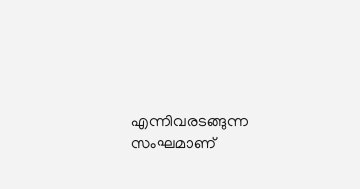എന്നിവരടങ്ങുന്ന സംഘമാണ്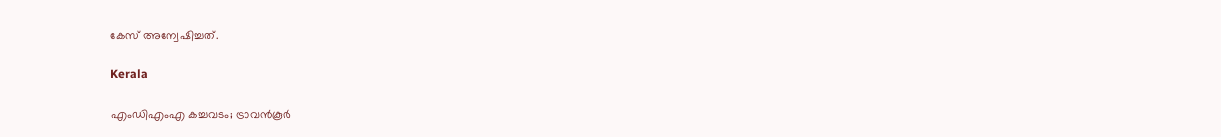കേസ് അന്വേഷിച്ചത്.

Kerala

എംഡിഎംഎ കച്ചവടം; ട്രാവൻകൂർ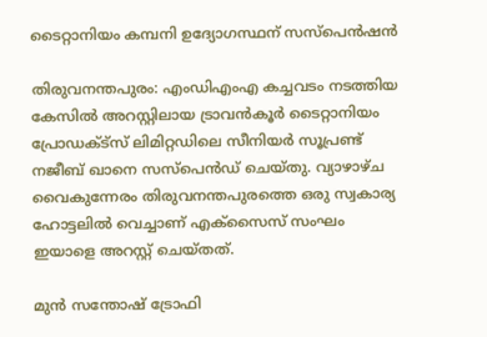ടൈറ്റാനിയം കമ്പനി ഉദ്യോഗസ്ഥന് സസ്പെൻഷൻ

തിരുവനന്തപുരം: എംഡിഎംഎ കച്ചവടം നടത്തിയ കേസിൽ അറസ്റ്റിലായ ട്രാവൻകൂർ ടൈറ്റാനിയം പ്രോഡക്ട്സ് ലിമിറ്റഡിലെ സീനിയർ സൂപ്രണ്ട് നജീബ് ഖാനെ സസ്‌പെൻഡ് ചെയ്തു. വ്യാഴാഴ്‌ച വൈകുന്നേരം തിരുവനന്തപുരത്തെ ഒരു സ്വകാര്യ ഹോട്ടലിൽ വെച്ചാണ് എക്സൈസ് സംഘം ഇയാളെ അറസ്റ്റ് ചെയ്തത്.

മുൻ സന്തോഷ് ട്രോഫി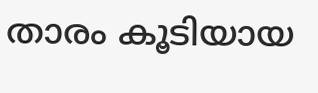താരം കൂടിയായ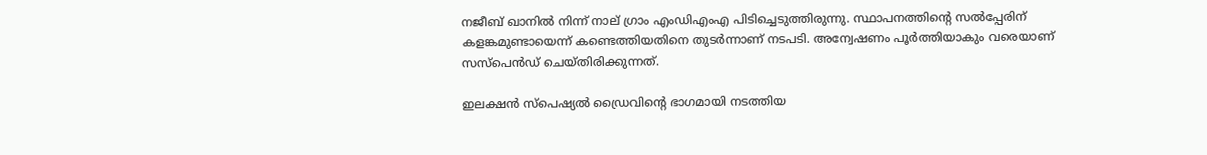നജീബ് ഖാനിൽ നിന്ന് നാല് ഗ്രാം എംഡിഎംഎ പിടിച്ചെടുത്തിരുന്നു. സ്ഥാപനത്തിന്‍റെ സൽപ്പേരിന് കളങ്കമുണ്ടായെന്ന് കണ്ടെത്തിയതിനെ തുട‍ർന്നാണ് നടപടി. അന്വേഷണം പൂർത്തിയാകും വരെയാണ് സസ്‌പെൻഡ് ചെയ്തിരിക്കുന്നത്.

ഇലക്ഷൻ സ്പെഷ്യൽ ഡ്രൈവിന്‍റെ ഭാഗമായി നടത്തിയ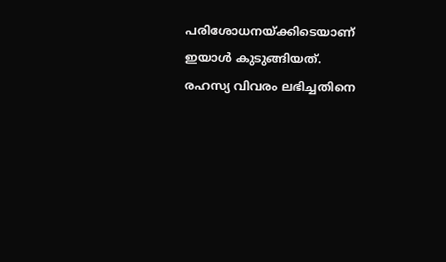പരിശോധനയ്ക്കിടെയാണ് ഇയാൾ കു‌ടുങ്ങിയത്. രഹസ്യ വിവരം ലഭിച്ചതിനെ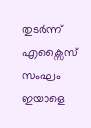തുടർന്ന് എക്സൈസ് സംഘം ഇയാളെ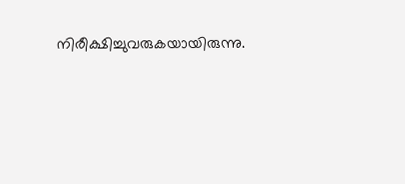നിരീക്ഷിച്ചുവരുകയായിരുന്നു.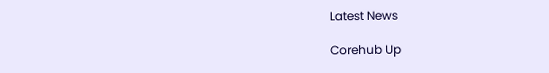Latest News

Corehub Up